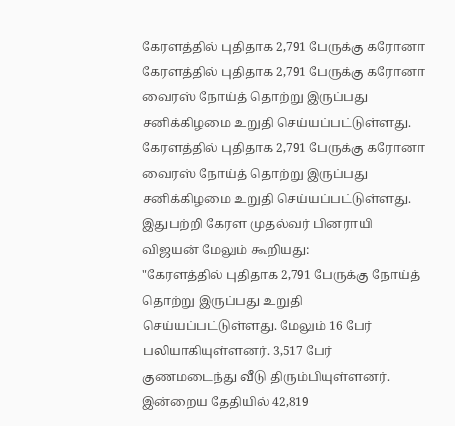கேரளத்தில் புதிதாக 2,791 பேருக்கு கரோனா
கேரளத்தில் புதிதாக 2,791 பேருக்கு கரோனா வைரஸ் நோய்த் தொற்று இருப்பது சனிக்கிழமை உறுதி செய்யப்பட்டுள்ளது.
கேரளத்தில் புதிதாக 2,791 பேருக்கு கரோனா வைரஸ் நோய்த் தொற்று இருப்பது சனிக்கிழமை உறுதி செய்யப்பட்டுள்ளது.
இதுபற்றி கேரள முதல்வர் பினராயி விஜயன் மேலும் கூறியது:
"கேரளத்தில் புதிதாக 2,791 பேருக்கு நோய்த் தொற்று இருப்பது உறுதி செய்யப்பட்டுள்ளது. மேலும் 16 பேர் பலியாகியுள்ளனர். 3,517 பேர் குணமடைந்து வீடு திரும்பியுள்ளனர். இன்றைய தேதியில் 42,819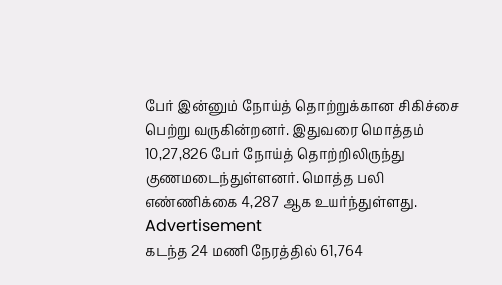பேர் இன்னும் நோய்த் தொற்றுக்கான சிகிச்சை பெற்று வருகின்றனர். இதுவரை மொத்தம் 10,27,826 பேர் நோய்த் தொற்றிலிருந்து குணமடைந்துள்ளனர். மொத்த பலி எண்ணிக்கை 4,287 ஆக உயர்ந்துள்ளது.
Advertisement
கடந்த 24 மணி நேரத்தில் 61,764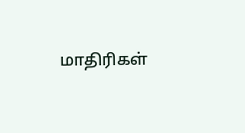மாதிரிகள்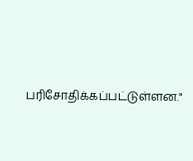பரிசோதிக்கப்பட்டுள்ளன."